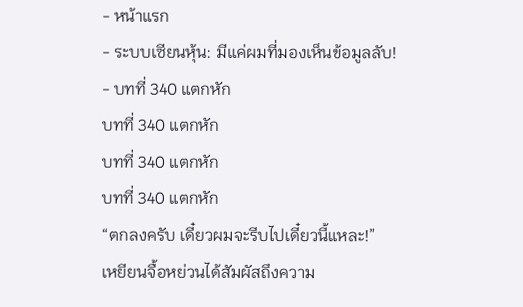- หน้าแรก
- ระบบเซียนหุ้น: มีแค่ผมที่มองเห็นข้อมูลลับ!
- บทที่ 340 แตกหัก
บทที่ 340 แตกหัก
บทที่ 340 แตกหัก
บทที่ 340 แตกหัก
“ตกลงครับ เดี๋ยวผมจะรีบไปเดี๋ยวนี้แหละ!”
เหยียนจื้อหย่วนได้สัมผัสถึงความ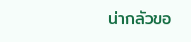น่ากลัวขอ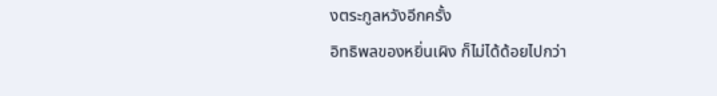งตระกูลหวังอีกครั้ง
อิทธิพลของหยิ่นเผิง ก็ไม่ได้ด้อยไปกว่า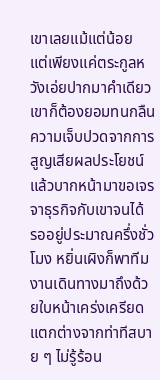เขาเลยแม้แต่น้อย
แต่เพียงแค่ตระกูลหวังเอ่ยปากมาคำเดียว เขาก็ต้องยอมทนกลืนความเจ็บปวดจากการสูญเสียผลประโยชน์ แล้วบากหน้ามาขอเจรจาธุรกิจกับเขาจนได้
รออยู่ประมาณครึ่งชั่วโมง หยิ่นเผิงก็พาทีมงานเดินทางมาถึงด้วยใบหน้าเคร่งเครียด
แตกต่างจากท่าทีสบาย ๆ ไม่รู้ร้อน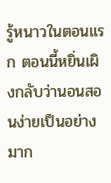รู้หนาวในตอนแรก ตอนนี้หยิ่นเผิงกลับว่านอนสอนง่ายเป็นอย่างมาก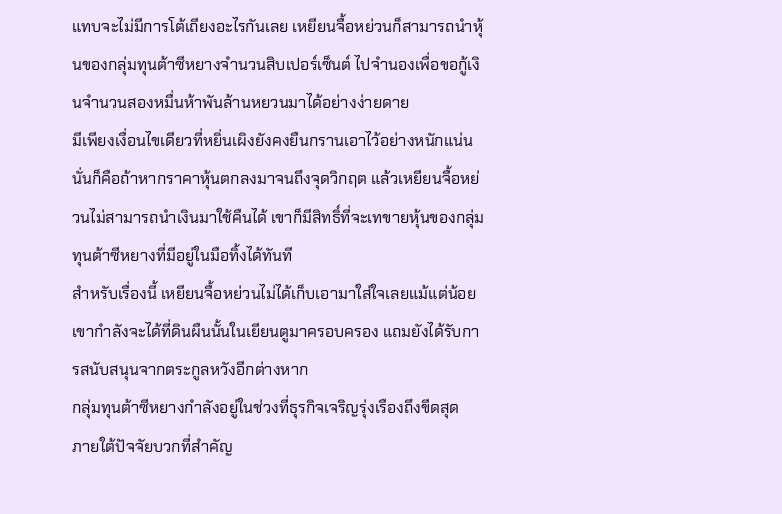แทบจะไม่มีการโต้เถียงอะไรกันเลย เหยียนจื้อหย่วนก็สามารถนำหุ้นของกลุ่มทุนต้าซีหยางจำนวนสิบเปอร์เซ็นต์ ไปจำนองเพื่อขอกู้เงินจำนวนสองหมื่นห้าพันล้านหยวนมาได้อย่างง่ายดาย
มีเพียงเงื่อนไขเดียวที่หยิ่นเผิงยังคงยืนกรานเอาไว้อย่างหนักแน่น นั่นก็คือถ้าหากราคาหุ้นตกลงมาจนถึงจุดวิกฤต แล้วเหยียนจื้อหย่วนไม่สามารถนำเงินมาใช้คืนได้ เขาก็มีสิทธิ์ที่จะเทขายหุ้นของกลุ่มทุนต้าซีหยางที่มีอยู่ในมือทิ้งได้ทันที
สำหรับเรื่องนี้ เหยียนจื้อหย่วนไม่ได้เก็บเอามาใส่ใจเลยแม้แต่น้อย
เขากำลังจะได้ที่ดินผืนนั้นในเยียนตูมาครอบครอง แถมยังได้รับการสนับสนุนจากตระกูลหวังอีกต่างหาก
กลุ่มทุนต้าซีหยางกำลังอยู่ในช่วงที่ธุรกิจเจริญรุ่งเรืองถึงขีดสุด
ภายใต้ปัจจัยบวกที่สำคัญ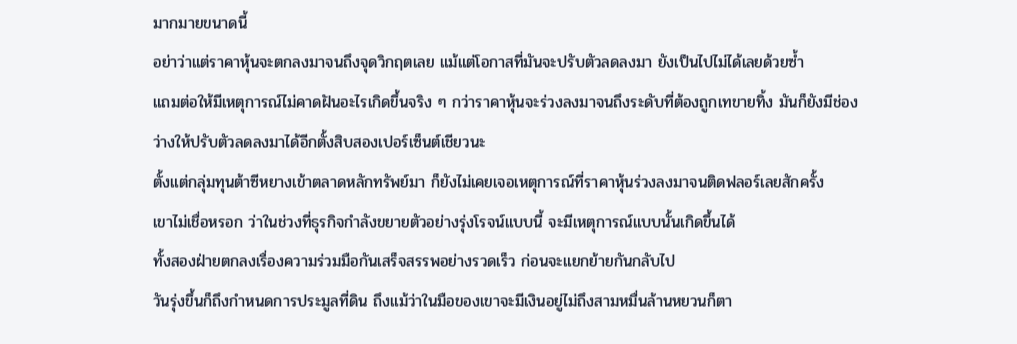มากมายขนาดนี้
อย่าว่าแต่ราคาหุ้นจะตกลงมาจนถึงจุดวิกฤตเลย แม้แต่โอกาสที่มันจะปรับตัวลดลงมา ยังเป็นไปไม่ได้เลยด้วยซ้ำ
แถมต่อให้มีเหตุการณ์ไม่คาดฝันอะไรเกิดขึ้นจริง ๆ กว่าราคาหุ้นจะร่วงลงมาจนถึงระดับที่ต้องถูกเทขายทิ้ง มันก็ยังมีช่องว่างให้ปรับตัวลดลงมาได้อีกตั้งสิบสองเปอร์เซ็นต์เชียวนะ
ตั้งแต่กลุ่มทุนต้าซีหยางเข้าตลาดหลักทรัพย์มา ก็ยังไม่เคยเจอเหตุการณ์ที่ราคาหุ้นร่วงลงมาจนติดฟลอร์เลยสักครั้ง
เขาไม่เชื่อหรอก ว่าในช่วงที่ธุรกิจกำลังขยายตัวอย่างรุ่งโรจน์แบบนี้ จะมีเหตุการณ์แบบนั้นเกิดขึ้นได้
ทั้งสองฝ่ายตกลงเรื่องความร่วมมือกันเสร็จสรรพอย่างรวดเร็ว ก่อนจะแยกย้ายกันกลับไป
วันรุ่งขึ้นก็ถึงกำหนดการประมูลที่ดิน ถึงแม้ว่าในมือของเขาจะมีเงินอยู่ไม่ถึงสามหมื่นล้านหยวนก็ตา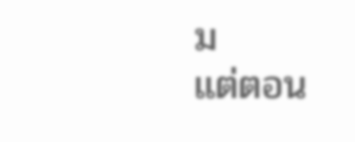ม
แต่ตอน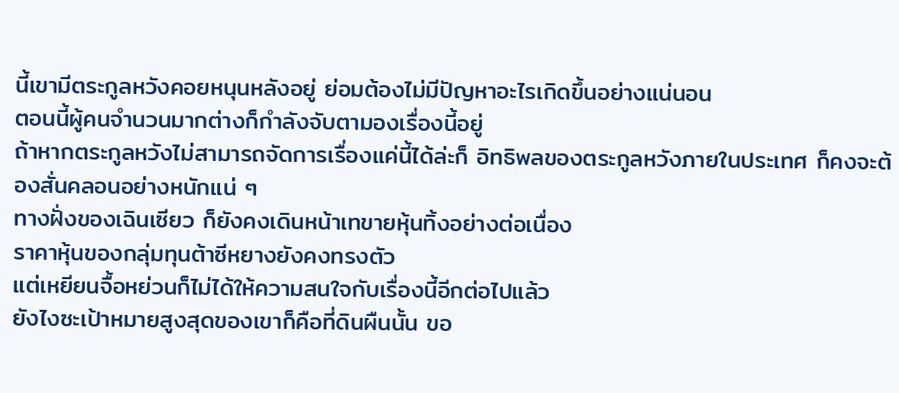นี้เขามีตระกูลหวังคอยหนุนหลังอยู่ ย่อมต้องไม่มีปัญหาอะไรเกิดขึ้นอย่างแน่นอน
ตอนนี้ผู้คนจำนวนมากต่างก็กำลังจับตามองเรื่องนี้อยู่
ถ้าหากตระกูลหวังไม่สามารถจัดการเรื่องแค่นี้ได้ล่ะก็ อิทธิพลของตระกูลหวังภายในประเทศ ก็คงจะต้องสั่นคลอนอย่างหนักแน่ ๆ
ทางฝั่งของเฉินเซียว ก็ยังคงเดินหน้าเทขายหุ้นทิ้งอย่างต่อเนื่อง
ราคาหุ้นของกลุ่มทุนต้าซีหยางยังคงทรงตัว
แต่เหยียนจื้อหย่วนก็ไม่ได้ให้ความสนใจกับเรื่องนี้อีกต่อไปแล้ว
ยังไงซะเป้าหมายสูงสุดของเขาก็คือที่ดินผืนนั้น ขอ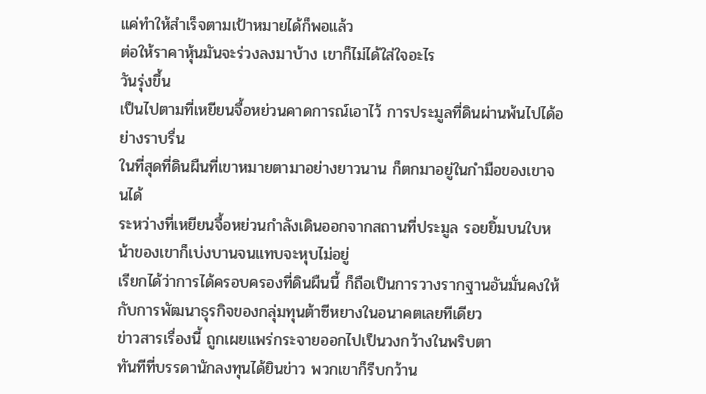แค่ทำให้สำเร็จตามเป้าหมายได้ก็พอแล้ว
ต่อให้ราคาหุ้นมันจะร่วงลงมาบ้าง เขาก็ไม่ได้ใส่ใจอะไร
วันรุ่งขึ้น
เป็นไปตามที่เหยียนจื้อหย่วนคาดการณ์เอาไว้ การประมูลที่ดินผ่านพ้นไปได้อย่างราบรื่น
ในที่สุดที่ดินผืนที่เขาหมายตามาอย่างยาวนาน ก็ตกมาอยู่ในกำมือของเขาจนได้
ระหว่างที่เหยียนจื้อหย่วนกำลังเดินออกจากสถานที่ประมูล รอยยิ้มบนใบหน้าของเขาก็เบ่งบานจนแทบจะหุบไม่อยู่
เรียกได้ว่าการได้ครอบครองที่ดินผืนนี้ ก็ถือเป็นการวางรากฐานอันมั่นคงให้กับการพัฒนาธุรกิจของกลุ่มทุนต้าซีหยางในอนาคตเลยทีเดียว
ข่าวสารเรื่องนี้ ถูกเผยแพร่กระจายออกไปเป็นวงกว้างในพริบตา
ทันทีที่บรรดานักลงทุนได้ยินข่าว พวกเขาก็รีบกว้าน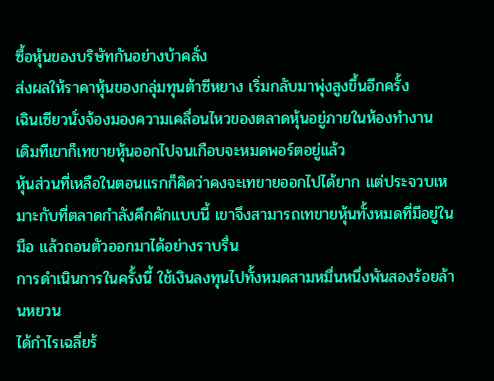ซื้อหุ้นของบริษัทกันอย่างบ้าคลั่ง
ส่งผลให้ราคาหุ้นของกลุ่มทุนต้าซีหยาง เริ่มกลับมาพุ่งสูงขึ้นอีกครั้ง
เฉินเซียวนั่งจ้องมองความเคลื่อนไหวของตลาดหุ้นอยู่ภายในห้องทำงาน
เดิมทีเขาก็เทขายหุ้นออกไปจนเกือบจะหมดพอร์ตอยู่แล้ว
หุ้นส่วนที่เหลือในตอนแรกก็คิดว่าคงจะเทขายออกไปได้ยาก แต่ประจวบเหมาะกับที่ตลาดกำลังคึกคักแบบนี้ เขาจึงสามารถเทขายหุ้นทั้งหมดที่มีอยู่ในมือ แล้วถอนตัวออกมาได้อย่างราบรื่น
การดำเนินการในครั้งนี้ ใช้เงินลงทุนไปทั้งหมดสามหมื่นหนึ่งพันสองร้อยล้านหยวน
ได้กำไรเฉลี่ยร้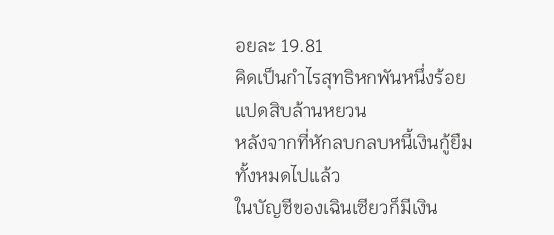อยละ 19.81
คิดเป็นกำไรสุทธิหกพันหนึ่งร้อยแปดสิบล้านหยวน
หลังจากที่หักลบกลบหนี้เงินกู้ยืมทั้งหมดไปแล้ว
ในบัญชีของเฉินเซียวก็มีเงิน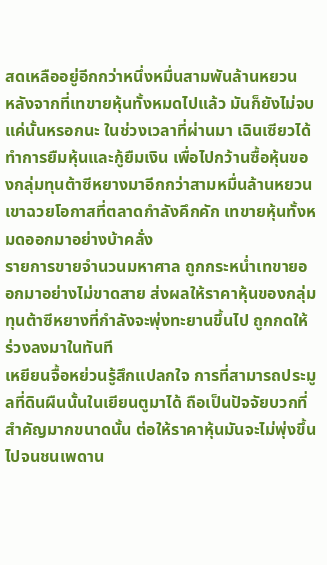สดเหลืออยู่อีกกว่าหนึ่งหมื่นสามพันล้านหยวน
หลังจากที่เทขายหุ้นทั้งหมดไปแล้ว มันก็ยังไม่จบแค่นั้นหรอกนะ ในช่วงเวลาที่ผ่านมา เฉินเซียวได้ทำการยืมหุ้นและกู้ยืมเงิน เพื่อไปกว้านซื้อหุ้นของกลุ่มทุนต้าซีหยางมาอีกกว่าสามหมื่นล้านหยวน
เขาฉวยโอกาสที่ตลาดกำลังคึกคัก เทขายหุ้นทั้งหมดออกมาอย่างบ้าคลั่ง
รายการขายจำนวนมหาศาล ถูกกระหน่ำเทขายออกมาอย่างไม่ขาดสาย ส่งผลให้ราคาหุ้นของกลุ่มทุนต้าซีหยางที่กำลังจะพุ่งทะยานขึ้นไป ถูกกดให้ร่วงลงมาในทันที
เหยียนจื้อหย่วนรู้สึกแปลกใจ การที่สามารถประมูลที่ดินผืนนั้นในเยียนตูมาได้ ถือเป็นปัจจัยบวกที่สำคัญมากขนาดนั้น ต่อให้ราคาหุ้นมันจะไม่พุ่งขึ้นไปจนชนเพดาน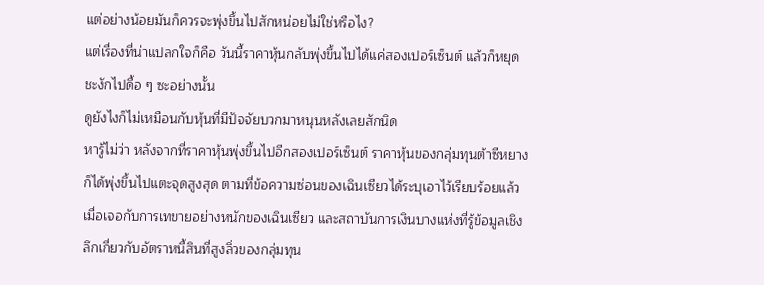แต่อย่างน้อยมันก็ควรจะพุ่งขึ้นไปสักหน่อยไม่ใช่หรือไง?
แต่เรื่องที่น่าแปลกใจก็คือ วันนี้ราคาหุ้นกลับพุ่งขึ้นไปได้แค่สองเปอร์เซ็นต์ แล้วก็หยุดชะงักไปดื้อ ๆ ซะอย่างนั้น
ดูยังไงก็ไม่เหมือนกับหุ้นที่มีปัจจัยบวกมาหนุนหลังเลยสักนิด
หารู้ไม่ว่า หลังจากที่ราคาหุ้นพุ่งขึ้นไปอีกสองเปอร์เซ็นต์ ราคาหุ้นของกลุ่มทุนต้าซีหยาง ก็ได้พุ่งขึ้นไปแตะจุดสูงสุด ตามที่ข้อความซ่อนของเฉินเซียวได้ระบุเอาไว้เรียบร้อยแล้ว
เมื่อเจอกับการเทขายอย่างหนักของเฉินเซียว และสถาบันการเงินบางแห่งที่รู้ข้อมูลเชิงลึกเกี่ยวกับอัตราหนี้สินที่สูงลิ่วของกลุ่มทุน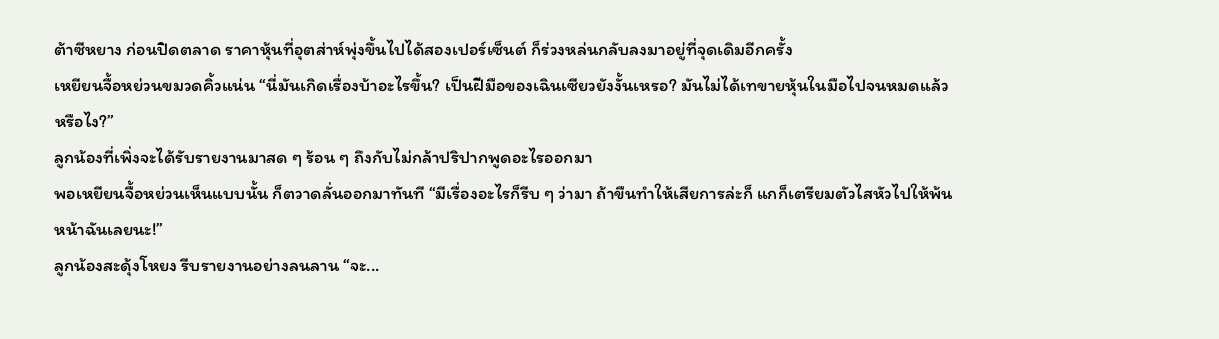ต้าซีหยาง ก่อนปิดตลาด ราคาหุ้นที่อุตส่าห์พุ่งขึ้นไปได้สองเปอร์เซ็นต์ ก็ร่วงหล่นกลับลงมาอยู่ที่จุดเดิมอีกครั้ง
เหยียนจื้อหย่วนขมวดคิ้วแน่น “นี่มันเกิดเรื่องบ้าอะไรขึ้น? เป็นฝีมือของเฉินเซียวยังงั้นเหรอ? มันไม่ได้เทขายหุ้นในมือไปจนหมดแล้วหรือไง?”
ลูกน้องที่เพิ่งจะได้รับรายงานมาสด ๆ ร้อน ๆ ถึงกับไม่กล้าปริปากพูดอะไรออกมา
พอเหยียนจื้อหย่วนเห็นแบบนั้น ก็ตวาดลั่นออกมาทันที “มีเรื่องอะไรก็รีบ ๆ ว่ามา ถ้าขืนทำให้เสียการล่ะก็ แกก็เตรียมตัวไสหัวไปให้พ้นหน้าฉันเลยนะ!”
ลูกน้องสะดุ้งโหยง รีบรายงานอย่างลนลาน “จะ...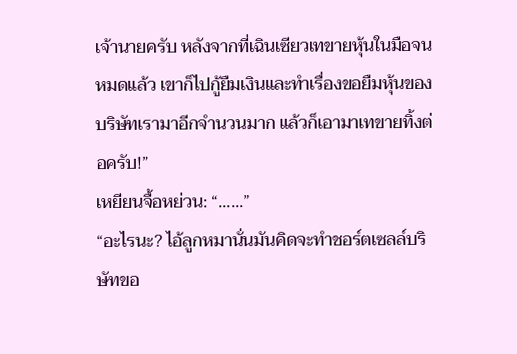เจ้านายครับ หลังจากที่เฉินเซียวเทขายหุ้นในมือจนหมดแล้ว เขาก็ไปกู้ยืมเงินและทำเรื่องขอยืมหุ้นของบริษัทเรามาอีกจำนวนมาก แล้วก็เอามาเทขายทิ้งต่อครับ!”
เหยียนจื้อหย่วน: “......”
“อะไรนะ? ไอ้ลูกหมานั่นมันคิดจะทำชอร์ตเซลล์บริษัทขอ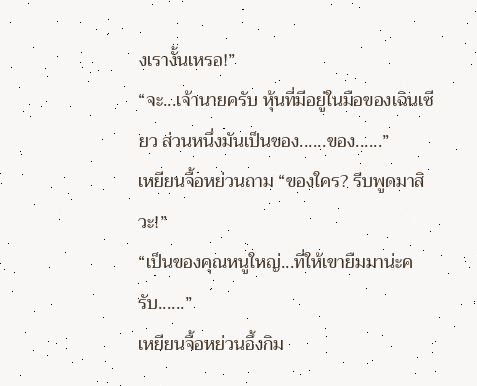งเรางั้นเหรอ!”
“จะ...เจ้านายครับ หุ้นที่มีอยู่ในมือของเฉินเซียว ส่วนหนึ่งมันเป็นของ......ของ......”
เหยียนจื้อหย่วนถาม “ของใคร? รีบพูดมาสิวะ!”
“เป็นของคุณหนูใหญ่...ที่ให้เขายืมมาน่ะครับ......”
เหยียนจื้อหย่วนอึ้งกิม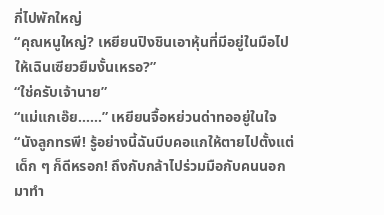กี่ไปพักใหญ่
“คุณหนูใหญ่? เหยียนปิงชินเอาหุ้นที่มีอยู่ในมือไปให้เฉินเซียวยืมงั้นเหรอ?”
“ใช่ครับเจ้านาย”
“แม่แกเอ๊ย......” เหยียนจื้อหย่วนด่าทออยู่ในใจ “นังลูกทรพี! รู้อย่างนี้ฉันบีบคอแกให้ตายไปตั้งแต่เด็ก ๆ ก็ดีหรอก! ถึงกับกล้าไปร่วมมือกับคนนอกมาทำ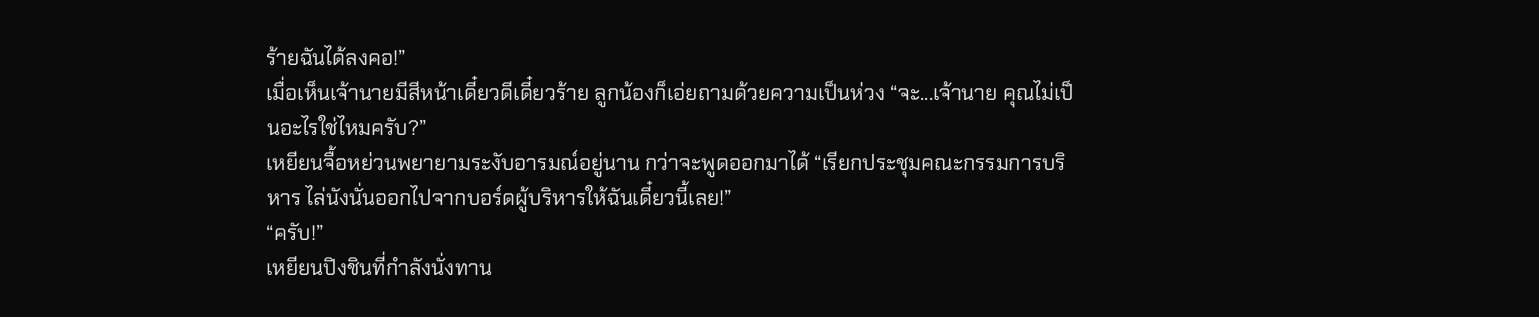ร้ายฉันได้ลงคอ!”
เมื่อเห็นเจ้านายมีสีหน้าเดี๋ยวดีเดี๋ยวร้าย ลูกน้องก็เอ่ยถามด้วยความเป็นห่วง “จะ...เจ้านาย คุณไม่เป็นอะไรใช่ไหมครับ?”
เหยียนจื้อหย่วนพยายามระงับอารมณ์อยู่นาน กว่าจะพูดออกมาได้ “เรียกประชุมคณะกรรมการบริหาร ไล่นังนั่นออกไปจากบอร์ดผู้บริหารให้ฉันเดี๋ยวนี้เลย!”
“ครับ!”
เหยียนปิงชินที่กำลังนั่งทาน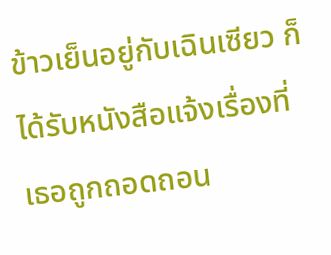ข้าวเย็นอยู่กับเฉินเซียว ก็ได้รับหนังสือแจ้งเรื่องที่เธอถูกถอดถอน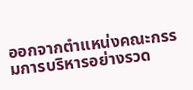ออกจากตำแหน่งคณะกรรมการบริหารอย่างรวด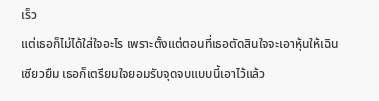เร็ว
แต่เธอก็ไม่ได้ใส่ใจอะไร เพราะตั้งแต่ตอนที่เธอตัดสินใจจะเอาหุ้นให้เฉินเซียวยืม เธอก็เตรียมใจยอมรับจุดจบแบบนี้เอาไว้แล้ว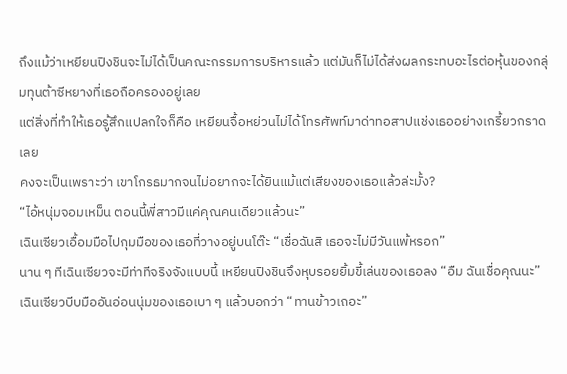ถึงแม้ว่าเหยียนปิงชินจะไม่ได้เป็นคณะกรรมการบริหารแล้ว แต่มันก็ไม่ได้ส่งผลกระทบอะไรต่อหุ้นของกลุ่มทุนต้าซีหยางที่เธอถือครองอยู่เลย
แต่สิ่งที่ทำให้เธอรู้สึกแปลกใจก็คือ เหยียนจื้อหย่วนไม่ได้โทรศัพท์มาด่าทอสาปแช่งเธออย่างเกรี้ยวกราดเลย
คงจะเป็นเพราะว่า เขาโกรธมากจนไม่อยากจะได้ยินแม้แต่เสียงของเธอแล้วล่ะมั้ง?
“ไอ้หนุ่มจอมเหม็น ตอนนี้พี่สาวมีแค่คุณคนเดียวแล้วนะ”
เฉินเซียวเอื้อมมือไปกุมมือของเธอที่วางอยู่บนโต๊ะ “เชื่อฉันสิ เธอจะไม่มีวันแพ้หรอก”
นาน ๆ ทีเฉินเซียวจะมีท่าทีจริงจังแบบนี้ เหยียนปิงชินจึงหุบรอยยิ้มขี้เล่นของเธอลง “อืม ฉันเชื่อคุณนะ”
เฉินเซียวบีบมืออันอ่อนนุ่มของเธอเบา ๆ แล้วบอกว่า “ทานข้าวเถอะ”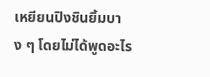เหยียนปิงชินยิ้มบาง ๆ โดยไม่ได้พูดอะไร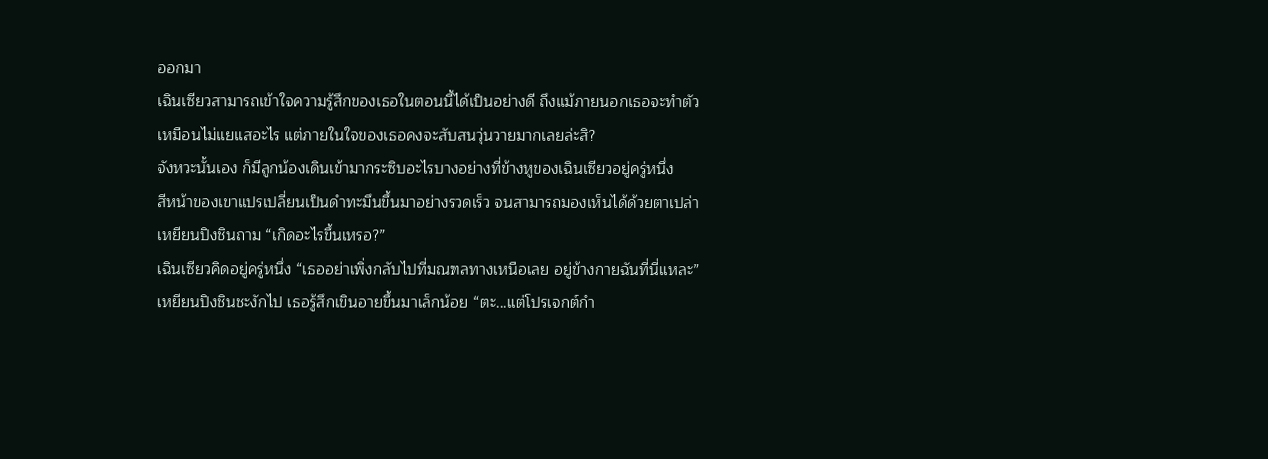ออกมา
เฉินเซียวสามารถเข้าใจความรู้สึกของเธอในตอนนี้ได้เป็นอย่างดี ถึงแม้ภายนอกเธอจะทำตัวเหมือนไม่แยแสอะไร แต่ภายในใจของเธอคงจะสับสนวุ่นวายมากเลยล่ะสิ?
จังหวะนั้นเอง ก็มีลูกน้องเดินเข้ามากระซิบอะไรบางอย่างที่ข้างหูของเฉินเซียวอยู่ครู่หนึ่ง
สีหน้าของเขาแปรเปลี่ยนเป็นดำทะมึนขึ้นมาอย่างรวดเร็ว จนสามารถมองเห็นได้ด้วยตาเปล่า
เหยียนปิงชินถาม “เกิดอะไรขึ้นเหรอ?”
เฉินเซียวคิดอยู่ครู่หนึ่ง “เธออย่าเพิ่งกลับไปที่มณฑลทางเหนือเลย อยู่ข้างกายฉันที่นี่แหละ”
เหยียนปิงชินชะงักไป เธอรู้สึกเขินอายขึ้นมาเล็กน้อย “ตะ...แต่โปรเจกต์กำ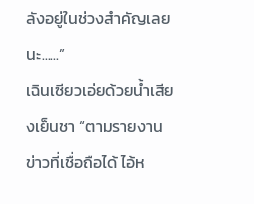ลังอยู่ในช่วงสำคัญเลยนะ......”
เฉินเซียวเอ่ยด้วยน้ำเสียงเย็นชา “ตามรายงานข่าวที่เชื่อถือได้ ไอ้ห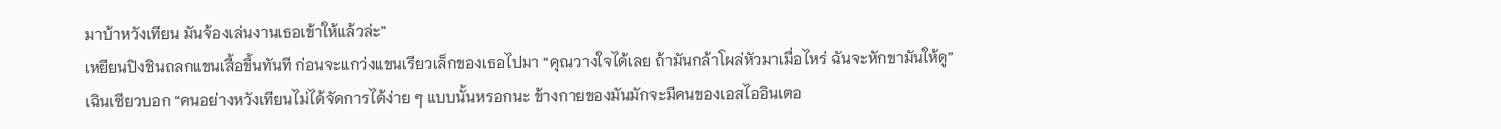มาบ้าหวังเทียน มันจ้องเล่นงานเธอเข้าให้แล้วล่ะ”
เหยียนปิงชินถลกแขนเสื้อขึ้นทันที ก่อนจะแกว่งแขนเรียวเล็กของเธอไปมา “คุณวางใจได้เลย ถ้ามันกล้าโผล่หัวมาเมื่อไหร่ ฉันจะหักขามันให้ดู”
เฉินเซียวบอก “คนอย่างหวังเทียนไม่ได้จัดการได้ง่าย ๆ แบบนั้นหรอกนะ ข้างกายของมันมักจะมีคนของเอสไออินเตอ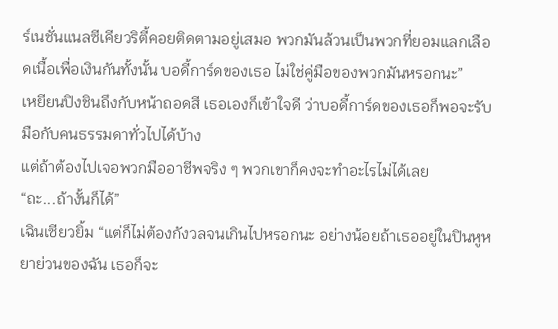ร์เนชั่นแนลซีเคียวริตี้คอยติดตามอยู่เสมอ พวกมันล้วนเป็นพวกที่ยอมแลกเลือดเนื้อเพื่อเงินกันทั้งนั้น บอดี้การ์ดของเธอ ไม่ใช่คู่มือของพวกมันหรอกนะ”
เหยียนปิงชินถึงกับหน้าถอดสี เธอเองก็เข้าใจดี ว่าบอดี้การ์ดของเธอก็พอจะรับมือกับคนธรรมดาทั่วไปได้บ้าง
แต่ถ้าต้องไปเจอพวกมืออาชีพจริง ๆ พวกเขาก็คงจะทำอะไรไม่ได้เลย
“ถะ...ถ้างั้นก็ได้”
เฉินเซียวยิ้ม “แต่ก็ไม่ต้องกังวลจนเกินไปหรอกนะ อย่างน้อยถ้าเธออยู่ในปินหูหยาย่วนของฉัน เธอก็จะ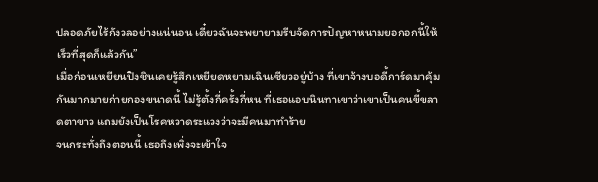ปลอดภัยไร้กังวลอย่างแน่นอน เดี๋ยวฉันจะพยายามรีบจัดการปัญหาหนามยอกอกนี้ให้เร็วที่สุดก็แล้วกัน”
เมื่อก่อนเหยียนปิงชินเคยรู้สึกเหยียดหยามเฉินเซียวอยู่บ้าง ที่เขาจ้างบอดี้การ์ดมาคุ้มกันมากมายก่ายกองขนาดนี้ ไม่รู้ตั้งกี่ครั้งกี่หน ที่เธอแอบนินทาเขาว่าเขาเป็นคนขี้ขลาดตาขาว แถมยังเป็นโรคหวาดระแวงว่าจะมีคนมาทำร้าย
จนกระทั่งถึงตอนนี้ เธอถึงเพิ่งจะเข้าใจ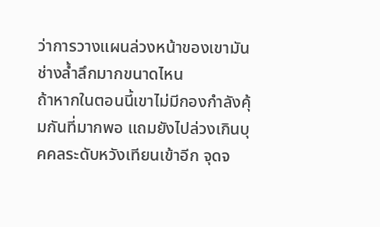ว่าการวางแผนล่วงหน้าของเขามันช่างล้ำลึกมากขนาดไหน
ถ้าหากในตอนนี้เขาไม่มีกองกำลังคุ้มกันที่มากพอ แถมยังไปล่วงเกินบุคคลระดับหวังเทียนเข้าอีก จุดจ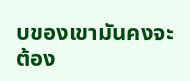บของเขามันคงจะต้อง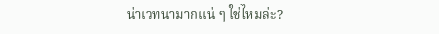น่าเวทนามากแน่ ๆ ใช่ไหมล่ะ?